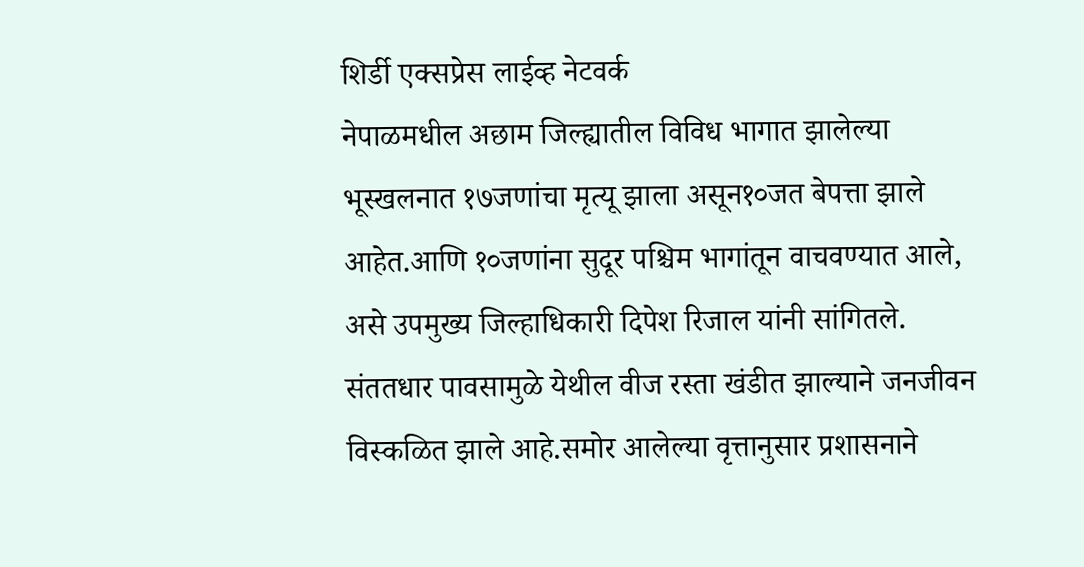शिर्डी एक्सप्रेस लाईव्ह नेटवर्क
नेपाळमधील अछाम जिल्ह्यातील विविध भागात झालेल्या भूस्खलनात १७जणांचा मृत्यू झाला असून१०जत बेपत्ता झाले आहेत.आणि १०जणांना सुदूर पश्चिम भागांतून वाचवण्यात आले, असे उपमुख्य जिल्हाधिकारी दिपेश रिजाल यांनी सांगितले.
संततधार पावसामुळे येथील वीज रस्ता खंडीत झाल्याने जनजीवन विस्कळित झाले आहे.समोर आलेल्या वृत्तानुसार प्रशासनाने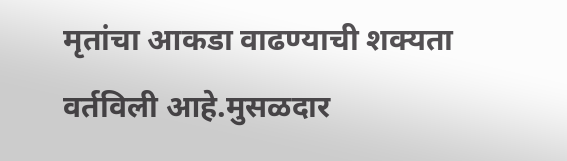मृतांचा आकडा वाढण्याची शक्यता वर्तविली आहे.मुसळदार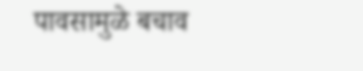पावसामुळे बचाव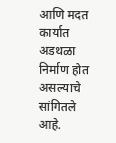आणि मदत कार्यात अडथळा निर्माण होत असल्याचे सांगितले आहे.